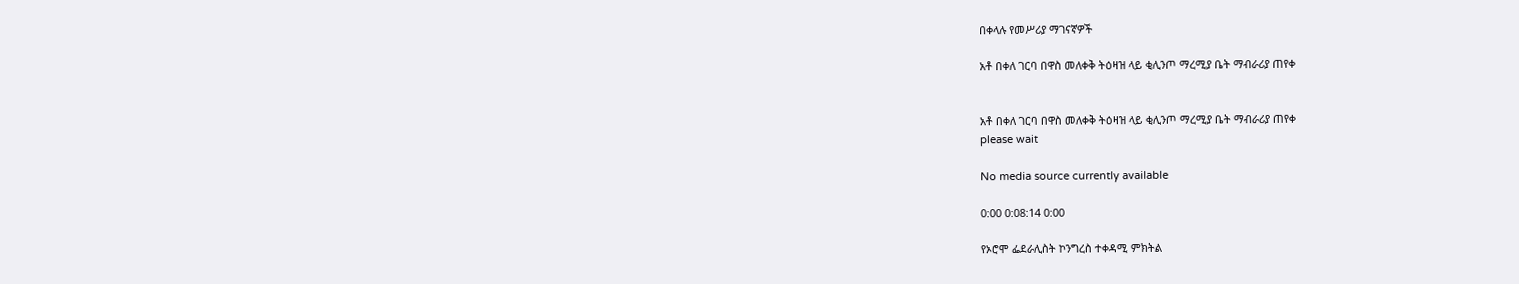በቀላሉ የመሥሪያ ማገናኛዎች

አቶ በቀለ ገርባ በዋስ መለቀቅ ትዕዛዝ ላይ ቂሊንጦ ማረሚያ ቤት ማብራሪያ ጠየቀ


አቶ በቀለ ገርባ በዋስ መለቀቅ ትዕዛዝ ላይ ቂሊንጦ ማረሚያ ቤት ማብራሪያ ጠየቀ
please wait

No media source currently available

0:00 0:08:14 0:00

የኦሮሞ ፌደራሊስት ኮንግረስ ተቀዳሚ ምክትል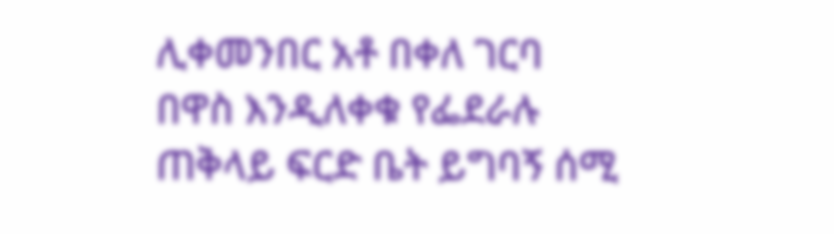ሊቀመንበር አቶ በቀለ ገርባ በዋስ እንዲለቀቁ የፌደራሉ ጠቅላይ ፍርድ ቤት ይግባኝ ሰሚ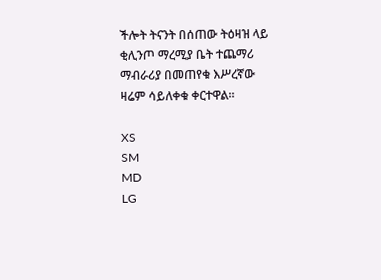ችሎት ትናንት በሰጠው ትዕዛዝ ላይ ቂሊንጦ ማረሚያ ቤት ተጨማሪ ማብራሪያ በመጠየቁ እሥረኛው ዛሬም ሳይለቀቁ ቀርተዋል።

XS
SM
MD
LG